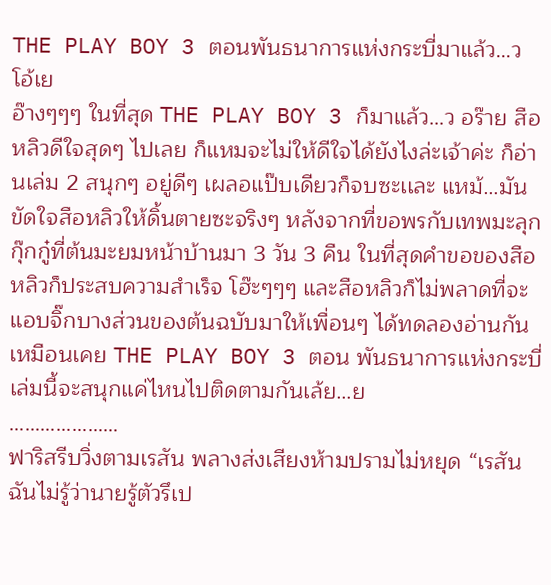THE PLAY BOY 3 ตอนพันธนาการแห่งกระบี่มาแล้ว…ว โอ้เย
อ๊างๆๆๆ ในที่สุด THE PLAY BOY 3 ก็มาแล้ว…ว อร๊าย สือหลิวดีใจสุดๆ ไปเลย ก็แหมจะไม่ให้ดีใจได้ยังไงล่ะเจ้าค่ะ ก็อ่านเล่ม 2 สนุกๆ อยู่ดีๆ เผลอแป๊บเดียวก็จบซะเเละ แหม้…มันขัดใจสือหลิวให้ดิ้นตายซะจริงๆ หลังจากที่ขอพรกับเทพมะลุกกุ๊กกู๋ที่ต้นมะยมหน้าบ้านมา 3 วัน 3 คืน ในที่สุดคำขอของสือหลิวก็ประสบความสำเร็จ โฮ๊ะๆๆๆ และสือหลิวก็ไม่พลาดที่จะแอบจิ๊กบางส่วนของต้นฉบับมาให้เพื่อนๆ ได้ทดลองอ่านกันเหมือนเคย THE PLAY BOY 3 ตอน พันธนาการแห่งกระบี่เล่มนี้จะสนุกแค่ไหนไปติดตามกันเล้ย…ย
…………………
ฟาริสรีบวิ่งตามเรสัน พลางส่งเสียงห้ามปรามไม่หยุด “เรสัน ฉันไม่รู้ว่านายรู้ตัวรึเป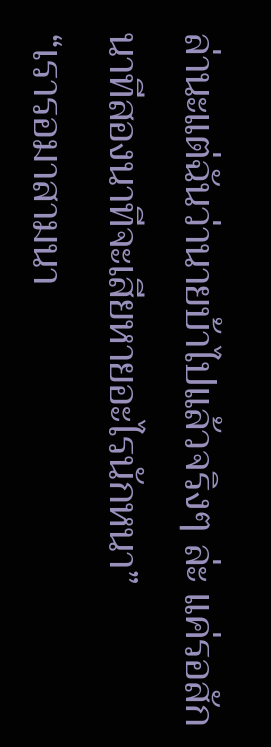ล่านะแต่ฉันว่านายบ้าไปแล้วจริงๆ ล่ะ แค่รอสักนาทีสองนาทีจะเสียหายอะไรนักหนา”
“เรารอมาสามนา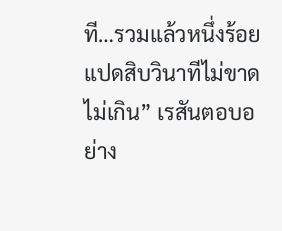ที…รวมแล้วหนึ่งร้อยแปดสิบวินาทีไม่ขาดไม่เกิน” เรสันตอบอย่าง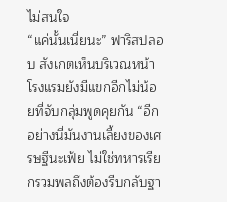ไม่สนใจ
“แค่นั้นเนี่ยนะ” ฟาริสปลอบ สังเกตเห็นบริเวณหน้าโรงแรมยังมีแขกอีกไม่น้อยที่จับกลุ่มพูดคุยกัน “อีกอย่างนี่มันงานเลี้ยงของเศรษฐีนะเฟ้ย ไม่ใช่ทหารเรียกรวมพลถึงต้องรีบกลับฐา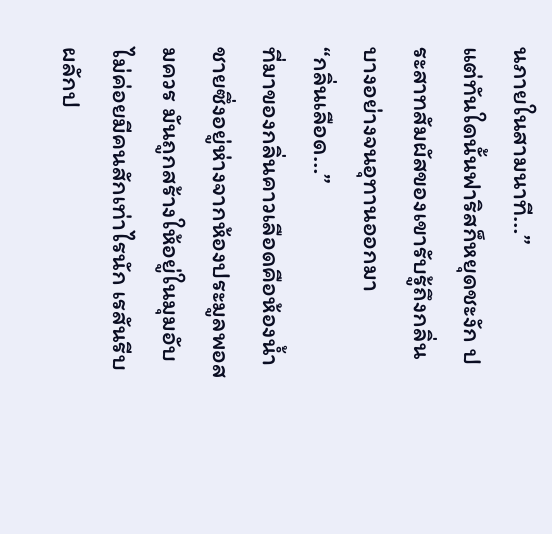นภายในสามนาที…”
แต่ทันใดนั้นฟาริสก็หยุดชะงัก ประสาทสัมผัสของเขารับรู้ถึงกลิ่นบางอย่างจนอุทานออกมา
“กลิ่นเลือด…”
ที่มาของกลิ่นคาวเลือดคือห้องน้ำชายซึ่งอยู่ห่างจากห้องประมูลพอสมควร มันถูกสร้างให้อยู่ในมุมอับไม่ค่อยมีคนสักเท่าไรนัก เรสันรีบผลักป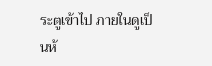ระตูเข้าไป ภายในดูเป็นห้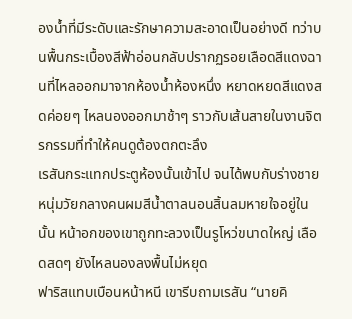องน้ำที่มีระดับและรักษาความสะอาดเป็นอย่างดี ทว่าบนพื้นกระเบื้องสีฟ้าอ่อนกลับปรากฏรอยเลือดสีแดงฉานที่ไหลออกมาจากห้องน้ำห้องหนึ่ง หยาดหยดสีแดงสดค่อยๆ ไหลนองออกมาช้าๆ ราวกับเส้นสายในงานจิตรกรรมที่ทำให้คนดูต้องตกตะลึง
เรสันกระแทกประตูห้องนั้นเข้าไป จนได้พบกับร่างชายหนุ่มวัยกลางคนผมสีน้ำตาลนอนสิ้นลมหายใจอยู่ในนั้น หน้าอกของเขาถูกทะลวงเป็นรูโหว่ขนาดใหญ่ เลือดสดๆ ยังไหลนองลงพื้นไม่หยุด
ฟาริสแทบเบือนหน้าหนี เขารีบถามเรสัน “นายคิ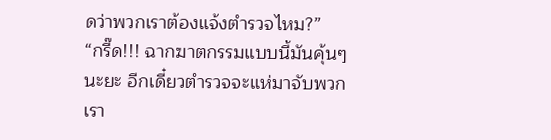ดว่าพวกเราต้องแจ้งตำรวจไหม?”
“กรี๊ด!!! ฉากฆาตกรรมแบบนี้มันคุ้นๆ นะยะ อีกเดี๋ยวตำรวจจะแห่มาจับพวกเรา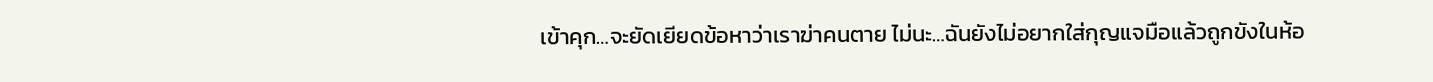เข้าคุก…จะยัดเยียดข้อหาว่าเราฆ่าคนตาย ไม่นะ…ฉันยังไม่อยากใส่กุญแจมือแล้วถูกขังในห้อ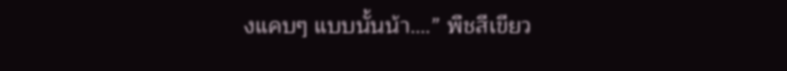งแคบๆ แบบนั้นน้า….” พืชสีเขียว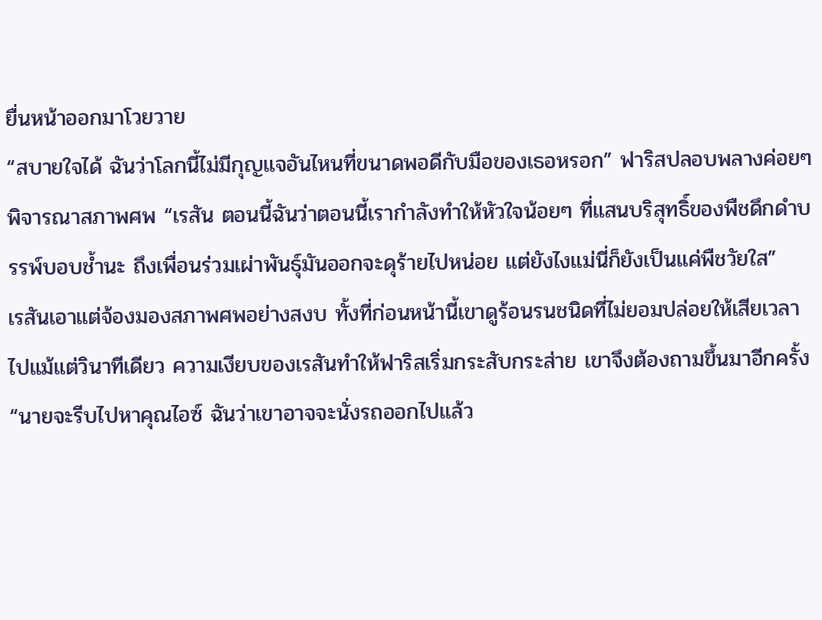ยื่นหน้าออกมาโวยวาย
“สบายใจได้ ฉันว่าโลกนี้ไม่มีกุญแจอันไหนที่ขนาดพอดีกับมือของเธอหรอก” ฟาริสปลอบพลางค่อยๆ พิจารณาสภาพศพ “เรสัน ตอนนี้ฉันว่าตอนนี้เรากำลังทำให้หัวใจน้อยๆ ที่แสนบริสุทธิ์ของพืชดึกดำบรรพ์บอบช้ำนะ ถึงเพื่อนร่วมเผ่าพันธุ์มันออกจะดุร้ายไปหน่อย แต่ยังไงแม่นี่ก็ยังเป็นแค่พืชวัยใส”
เรสันเอาแต่จ้องมองสภาพศพอย่างสงบ ทั้งที่ก่อนหน้านี้เขาดูร้อนรนชนิดที่ไม่ยอมปล่อยให้เสียเวลาไปแม้แต่วินาทีเดียว ความเงียบของเรสันทำให้ฟาริสเริ่มกระสับกระส่าย เขาจึงต้องถามขึ้นมาอีกครั้ง
“นายจะรีบไปหาคุณไอซ์ ฉันว่าเขาอาจจะนั่งรถออกไปแล้ว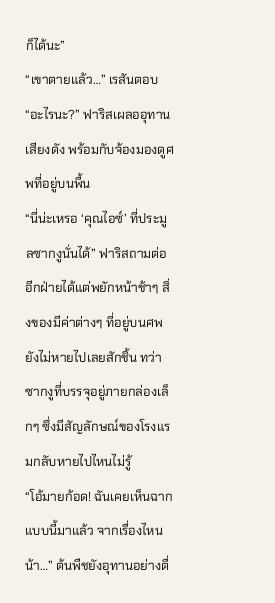ก็ได้นะ”
“เขาตายแล้ว…” เรสันตอบ
“อะไรนะ?” ฟาริสเผลออุทานเสียงดัง พร้อมกับจ้องมองดูศพที่อยู่บนพื้น
“นี่น่ะเหรอ ‘คุณไอซ์’ ที่ประมูลซากงูนั่นได้” ฟาริสถามต่อ อีกฝ่ายได้แต่พยักหน้าช้าๆ สิ่งของมีค่าต่างๆ ที่อยู่บนศพยังไม่หายไปเลยสักชิ้น ทว่าซากงูที่บรรจุอยู่ภายกล่องเล็กๆ ซึ่งมีสัญลักษณ์ของโรงแรมกลับหายไปไหนไม่รู้
“โอ้มายก้อด! ฉันเคยเห็นฉากแบบนี้มาแล้ว จากเรื่องไหนน้า…” ต้นพืชยังอุทานอย่างตื่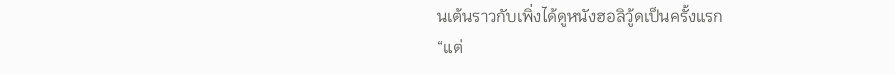นเต้นราวกับเพิ่งได้ดูหนังฮอลิวู้ดเป็นครั้งแรก
“แต่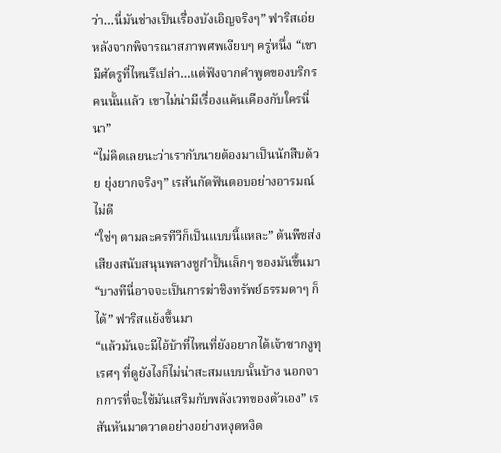ว่า…นี่มันช่างเป็นเรื่องบังเอิญจริงๆ” ฟาริสเอ่ยหลังจากพิจารณาสภาพศพเงียบๆ ครู่หนึ่ง “เขามีศัตรูที่ไหนรึเปล่า…แต่ฟังจากคำพูดของบริกรคนนั้นแล้ว เขาไม่น่ามีเรื่องแค้นเคืองกับใครนี่นา”
“ไม่คิดเลยนะว่าเรากับนายต้องมาเป็นนักสืบด้วย ยุ่งยากจริงๆ” เรสันกัดฟันตอบอย่างอารมณ์ไม่ดี
“ใช่ๆ ตามละครทีวีก็เป็นแบบนี้แหละ” ต้นพืชส่งเสียงสนับสนุนพลางชูกำปั้นเล็กๆ ของมันขึ้นมา
“บางทีนี่อาจจะเป็นการฆ่าชิงทรัพย์ธรรมดาๆ ก็ได้” ฟาริสแย้งขึ้นมา
“แล้วมันจะมีไอ้บ้าที่ไหนที่ยังอยากได้เจ้าซากงูทุเรศๆ ที่ดูยังไงก็ไม่น่าสะสมแบบนั้นบ้าง นอกจากการที่จะใช้มันเสริมกับพลังเวทของตัวเอง” เรสันหันมาตวาดอย่างอย่างหงุดหงิด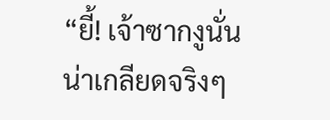“ยี้! เจ้าซากงูนั่นน่าเกลียดจริงๆ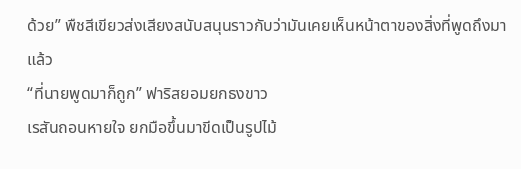ด้วย” พืชสีเขียวส่งเสียงสนับสนุนราวกับว่ามันเคยเห็นหน้าตาของสิ่งที่พูดถึงมาแล้ว
“ที่นายพูดมาก็ถูก” ฟาริสยอมยกธงขาว
เรสันถอนหายใจ ยกมือขึ้นมาขีดเป็นรูปไม้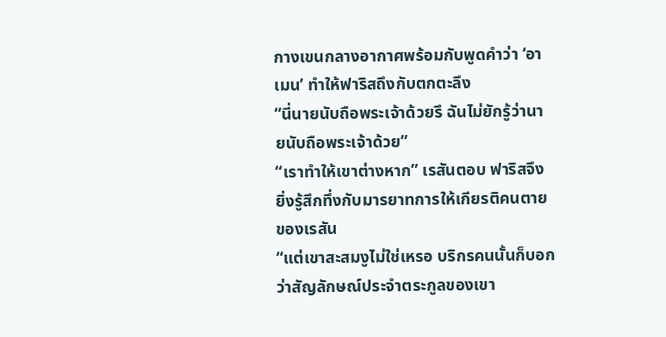กางเขนกลางอากาศพร้อมกับพูดคำว่า ‘อาเมน’ ทำให้ฟาริสถึงกับตกตะลึง
“นี่นายนับถือพระเจ้าด้วยรึ ฉันไม่ยักรู้ว่านายนับถือพระเจ้าด้วย”
“เราทำให้เขาต่างหาก” เรสันตอบ ฟาริสจึงยิ่งรู้สึกทึ่งกับมารยาทการให้เกียรติคนตายของเรสัน
“แต่เขาสะสมงูไม่ใช่เหรอ บริกรคนนั้นก็บอกว่าสัญลักษณ์ประจำตระกูลของเขา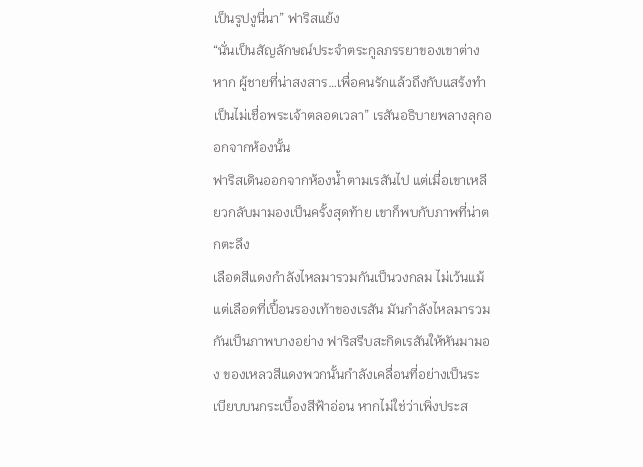เป็นรูปงูนี่นา” ฟาริสแย้ง
“นั่นเป็นสัญลักษณ์ประจำตระกูลภรรยาของเขาต่างหาก ผู้ชายที่น่าสงสาร…เพื่อคนรักแล้วถึงกับแสร้งทำเป็นไม่เชื่อพระเจ้าตลอดเวลา” เรสันอธิบายพลางลุกออกจากห้องนั้น
ฟาริสเดินออกจากห้องน้ำตามเรสันไป แต่เมื่อเขาเหลียวกลับมามองเป็นครั้งสุดท้าย เขาก็พบกับภาพที่น่าตกตะลึง
เลือดสีแดงกำลังไหลมารวมกันเป็นวงกลม ไม่เว้นแม้แต่เลือดที่เปื้อนรองเท้าของเรสัน มันกำลังไหลมารวมกันเป็นภาพบางอย่าง ฟาริสรีบสะกิดเรสันให้หันมามอง ของเหลวสีแดงพวกนั้นกำลังเคลื่อนที่อย่างเป็นระเบียบบนกระเบื้องสีฟ้าอ่อน หากไม่ใช่ว่าเพิ่งประส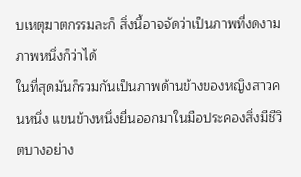บเหตุฆาตกรรมละก็ สิ่งนี้อาจจัดว่าเป็นภาพที่งดงามภาพหนึ่งก็ว่าได้
ในที่สุดมันก็รวมกันเป็นภาพด้านข้างของหญิงสาวคนหนึ่ง แขนข้างหนึ่งยื่นออกมาในมือประคองสิ่งมีชีวิตบางอย่าง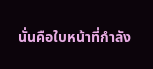นั่นคือใบหน้าที่กำลัง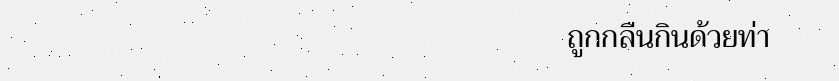ถูกกลืนกินด้วยท่า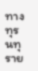ทางทุรนทุราย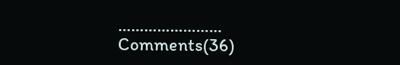……………………
Comments(36)